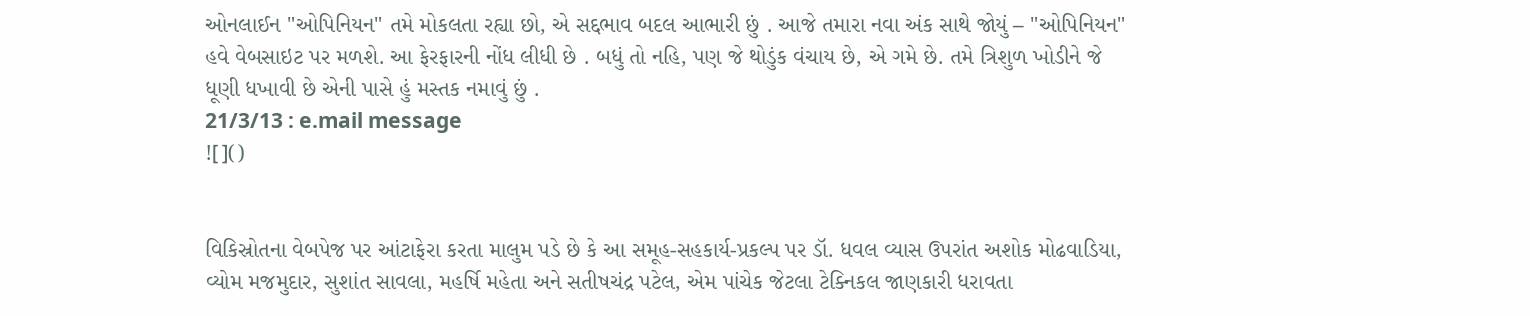ઓનલાઈન "ઓપિનિયન" તમે મોકલતા રહ્યા છો, એ સદ્દભાવ બદલ આભારી છું . આજે તમારા નવા અંક સાથે જોયું – "ઓપિનિયન" હવે વેબસાઇટ પર મળશે. આ ફેરફારની નોંધ લીધી છે . બધું તો નહિ, પણ જે થોડુંક વંચાય છે, એ ગમે છે. તમે ત્રિશુળ ખોડીને જે ધૂણી ધખાવી છે એની પાસે હું મસ્તક નમાવું છું .
21/3/13 : e.mail message
![]()


વિકિસ્રોતના વેબપેજ પર આંટાફેરા કરતા માલુમ પડે છે કે આ સમૂહ-સહકાર્ય-પ્રકલ્પ પર ડૉ. ધવલ વ્યાસ ઉપરાંત અશોક મોઢવાડિયા, વ્યોમ મજમુદાર, સુશાંત સાવલા, મહર્ષિ મહેતા અને સતીષચંદ્ર પટેલ, એમ પાંચેક જેટલા ટેક્નિકલ જાણકારી ધરાવતા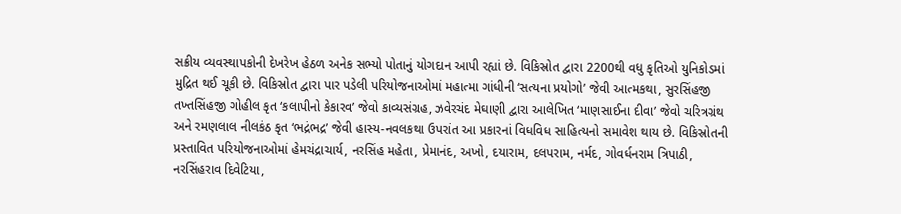સક્રીય વ્યવસ્થાપકોની દેખરેખ હેઠળ અનેક સભ્યો પોતાનું યોગદાન આપી રહ્યાં છે. વિકિસ્રોત દ્વારા 2200થી વધુ કૃતિઓ યુનિકોડમાં મુદ્રિત થઈ ચૂકી છે. વિકિસ્રોત દ્વારા પાર પડેલી પરિયોજનાઓમાં મહાત્મા ગાંધીની ‘સત્યના પ્રયોગો’ જેવી આત્મકથા, સુરસિંહજી તખ્તસિંહજી ગોહીલ કૃત ‘કલાપીનો કેકારવ’ જેવો કાવ્યસંગ્રહ, ઝવેરચંદ મેઘાણી દ્વારા આલેખિત ‘માણસાઈના દીવા’ જેવો ચરિત્રગ્રંથ અને રમણલાલ નીલકંઠ કૃત ‘ભદ્રંભદ્ર’ જેવી હાસ્ય-નવલકથા ઉપરાંત આ પ્રકારનાં વિધવિધ સાહિત્યનો સમાવેશ થાય છે. વિકિસ્રોતની પ્રસ્તાવિત પરિયોજનાઓમાં હેમચંદ્રાચાર્ય, નરસિંહ મહેતા, પ્રેમાનંદ, અખો, દયારામ, દલપરામ, નર્મદ, ગોવર્ધનરામ ત્રિપાઠી, નરસિંહરાવ દિવેટિયા,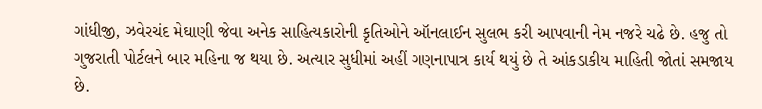ગાંધીજી, ઝવેરચંદ મેઘાણી જેવા અનેક સાહિત્યકારોની કૃતિઓને ઑનલાઈન સુલભ કરી આપવાની નેમ નજરે ચઢે છે. હજુ તો ગુજરાતી પોર્ટલને બાર મહિના જ થયા છે. અત્યાર સુધીમાં અહીં ગણનાપાત્ર કાર્ય થયું છે તે આંકડાકીય માહિતી જોતાં સમજાય છે.